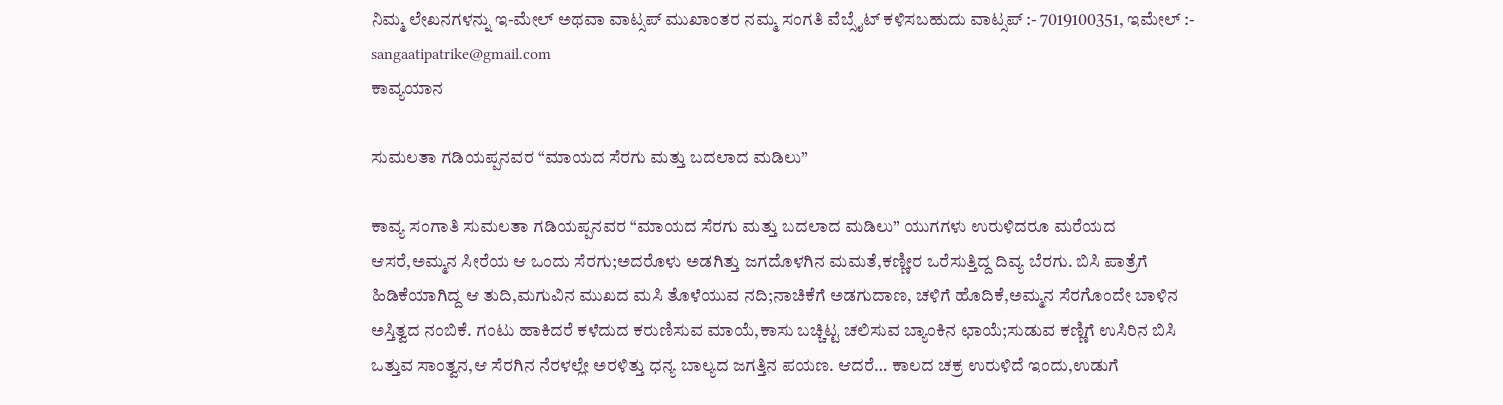ನಿಮ್ಮ ಲೇಖನಗಳನ್ನು ಇ-ಮೇಲ್ ಅಥವಾ ವಾಟ್ಸಪ್ ಮುಖಾಂತರ ನಮ್ಮ ಸಂಗತಿ ವೆಬ್ಸೈಟ್ ಕಳಿಸಬಹುದು ವಾಟ್ಸಪ್‌ :- 7019100351, ಇಮೇಲ್ :- sangaatipatrike@gmail.com
ಕಾವ್ಯಯಾನ

ಸುಮಲತಾ ಗಡಿಯಪ್ಪನವರ “ಮಾಯದ ಸೆರಗು ಮತ್ತು ಬದಲಾದ ಮಡಿಲು”

ಕಾವ್ಯ ಸಂಗಾತಿ ಸುಮಲತಾ ಗಡಿಯಪ್ಪನವರ “ಮಾಯದ ಸೆರಗು ಮತ್ತು ಬದಲಾದ ಮಡಿಲು” ಯುಗಗಳು ಉರುಳಿದರೂ ಮರೆಯದ ಆಸರೆ,ಅಮ್ಮನ ಸೀರೆಯ ಆ ಒಂದು ಸೆರಗು;ಅದರೊಳು ಅಡಗಿತ್ತು ಜಗದೊಳಗಿನ ಮಮತೆ,ಕಣ್ಣೀರ ಒರೆಸುತ್ತಿದ್ದ ದಿವ್ಯ ಬೆರಗು. ಬಿಸಿ ಪಾತ್ರೆಗೆ ಹಿಡಿಕೆಯಾಗಿದ್ದ ಆ ತುದಿ,ಮಗುವಿನ ಮುಖದ ಮಸಿ ತೊಳೆಯುವ ನದಿ;ನಾಚಿಕೆಗೆ ಅಡಗುದಾಣ, ಚಳಿಗೆ ಹೊದಿಕೆ,ಅಮ್ಮನ ಸೆರಗೊಂದೇ ಬಾಳಿನ ಅಸ್ತಿತ್ವದ ನಂಬಿಕೆ. ಗಂಟು ಹಾಕಿದರೆ ಕಳೆದುದ ಕರುಣಿಸುವ ಮಾಯೆ,ಕಾಸು ಬಚ್ಚಿಟ್ಟ ಚಲಿಸುವ ಬ್ಯಾಂಕಿನ ಛಾಯೆ;ಸುಡುವ ಕಣ್ಣಿಗೆ ಉಸಿರಿನ ಬಿಸಿ ಒತ್ತುವ ಸಾಂತ್ವನ,ಆ ಸೆರಗಿನ ನೆರಳಲ್ಲೇ ಅರಳಿತ್ತು ಧನ್ಯ ಬಾಲ್ಯದ ಜಗತ್ತಿನ ಪಯಣ. ಆದರೆ… ಕಾಲದ ಚಕ್ರ ಉರುಳಿದೆ ಇಂದು,ಉಡುಗೆ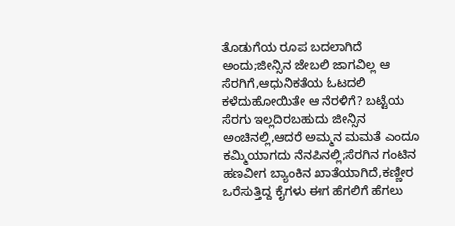ತೊಡುಗೆಯ ರೂಪ ಬದಲಾಗಿದೆ ಅಂದು;ಜೀನ್ಸಿನ ಜೇಬಲಿ ಜಾಗವಿಲ್ಲ ಆ ಸೆರಗಿಗೆ,ಆಧುನಿಕತೆಯ ಓಟದಲಿ ಕಳೆದುಹೋಯಿತೇ ಆ ನೆರಳಿಗೆ? ಬಟ್ಟೆಯ ಸೆರಗು ಇಲ್ಲದಿರಬಹುದು ಜೀನ್ಸಿನ ಅಂಚಿನಲ್ಲಿ,ಆದರೆ ಅಮ್ಮನ ಮಮತೆ ಎಂದೂ ಕಮ್ಮಿಯಾಗದು ನೆನಪಿನಲ್ಲಿ;ಸೆರಗಿನ ಗಂಟಿನ ಹಣವೀಗ ಬ್ಯಾಂಕಿನ ಖಾತೆಯಾಗಿದೆ,ಕಣ್ಣೀರ ಒರೆಸುತ್ತಿದ್ದ ಕೈಗಳು ಈಗ ಹೆಗಲಿಗೆ ಹೆಗಲು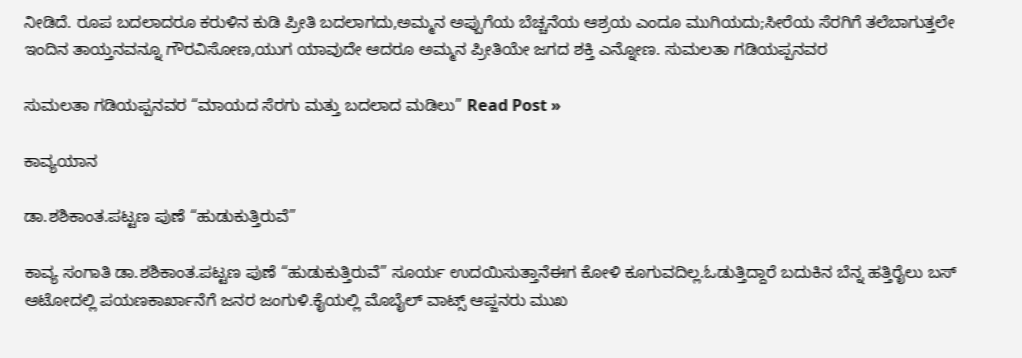ನೀಡಿದೆ. ರೂಪ ಬದಲಾದರೂ ಕರುಳಿನ ಕುಡಿ ಪ್ರೀತಿ ಬದಲಾಗದು,ಅಮ್ಮನ ಅಪ್ಪುಗೆಯ ಬೆಚ್ಚನೆಯ ಆಶ್ರಯ ಎಂದೂ ಮುಗಿಯದು;ಸೀರೆಯ ಸೆರಗಿಗೆ ತಲೆಬಾಗುತ್ತಲೇ ಇಂದಿನ ತಾಯ್ತನವನ್ನೂ ಗೌರವಿಸೋಣ,ಯುಗ ಯಾವುದೇ ಆದರೂ ಅಮ್ಮನ ಪ್ರೀತಿಯೇ ಜಗದ ಶಕ್ತಿ ಎನ್ನೋಣ. ಸುಮಲತಾ ಗಡಿಯಪ್ಪನವರ

ಸುಮಲತಾ ಗಡಿಯಪ್ಪನವರ “ಮಾಯದ ಸೆರಗು ಮತ್ತು ಬದಲಾದ ಮಡಿಲು” Read Post »

ಕಾವ್ಯಯಾನ

ಡಾ.ಶಶಿಕಾಂತ.ಪಟ್ಟಣ ಪುಣೆ “ಹುಡುಕುತ್ತಿರುವೆ”

ಕಾವ್ಯ ಸಂಗಾತಿ ಡಾ.ಶಶಿಕಾಂತ.ಪಟ್ಟಣ ಪುಣೆ “ಹುಡುಕುತ್ತಿರುವೆ” ಸೂರ್ಯ ಉದಯಿಸುತ್ತಾನೆಈಗ ಕೋಳಿ ಕೂಗುವದಿಲ್ಲ.ಓಡುತ್ತಿದ್ದಾರೆ ಬದುಕಿನ ಬೆನ್ನ ಹತ್ತಿರೈಲು ಬಸ್ ಆಟೋದಲ್ಲಿ ಪಯಣಕಾರ್ಖಾನೆಗೆ ಜನರ ಜಂಗುಳಿ.ಕೈಯಲ್ಲಿ ಮೊಬೈಲ್ ವಾಟ್ಸ್ ಆಪ್ಜನರು ಮುಖ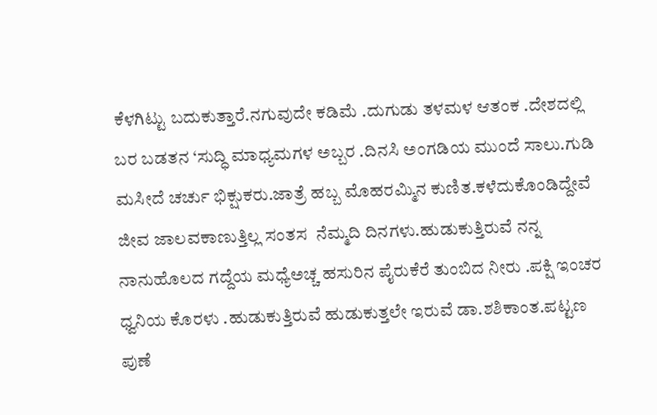ಕೆಳಗಿಟ್ಟು ಬದುಕುತ್ತಾರೆ.ನಗುವುದೇ ಕಡಿಮೆ .ದುಗುಡು ತಳಮಳ ಆತಂಕ .ದೇಶದಲ್ಲಿ ಬರ ಬಡತನ ‘ಸುದ್ಧಿ ಮಾಧ್ಯಮಗಳ ಅಬ್ಬರ .ದಿನಸಿ ಅಂಗಡಿಯ ಮುಂದೆ ಸಾಲು.ಗುಡಿ ಮಸೀದೆ ಚರ್ಚು ಭಿಕ್ಷುಕರು.ಜಾತ್ರೆ ಹಬ್ಬ ಮೊಹರಮ್ಮಿನ ಕುಣಿತ.ಕಳೆದುಕೊಂಡಿದ್ದೇವೆ ಜೀವ ಜಾಲವಕಾಣುತ್ತಿಲ್ಲ ಸಂತಸ  ನೆಮ್ಮದಿ ದಿನಗಳು.ಹುಡುಕುತ್ತಿರುವೆ ನನ್ನ ನಾನುಹೊಲದ ಗದ್ದೆಯ ಮಧ್ಯೆಅಚ್ಚ ಹಸುರಿನ ಪೈರುಕೆರೆ ತುಂಬಿದ ನೀರು .ಪಕ್ಷಿ ಇಂಚರ ಧ್ವನಿಯ ಕೊರಳು .ಹುಡುಕುತ್ತಿರುವೆ ಹುಡುಕುತ್ತಲೇ ಇರುವೆ ಡಾ.ಶಶಿಕಾಂತ.ಪಟ್ಟಣ ಪುಣೆ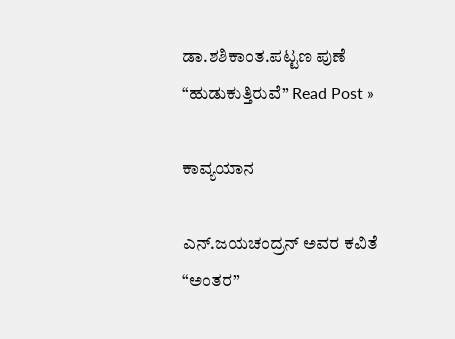ಡಾ.ಶಶಿಕಾಂತ.ಪಟ್ಟಣ ಪುಣೆ “ಹುಡುಕುತ್ತಿರುವೆ” Read Post »

ಕಾವ್ಯಯಾನ

ಎನ್.ಜಯಚಂದ್ರನ್ ಅವರ ಕವಿತೆ “ಅಂತರ”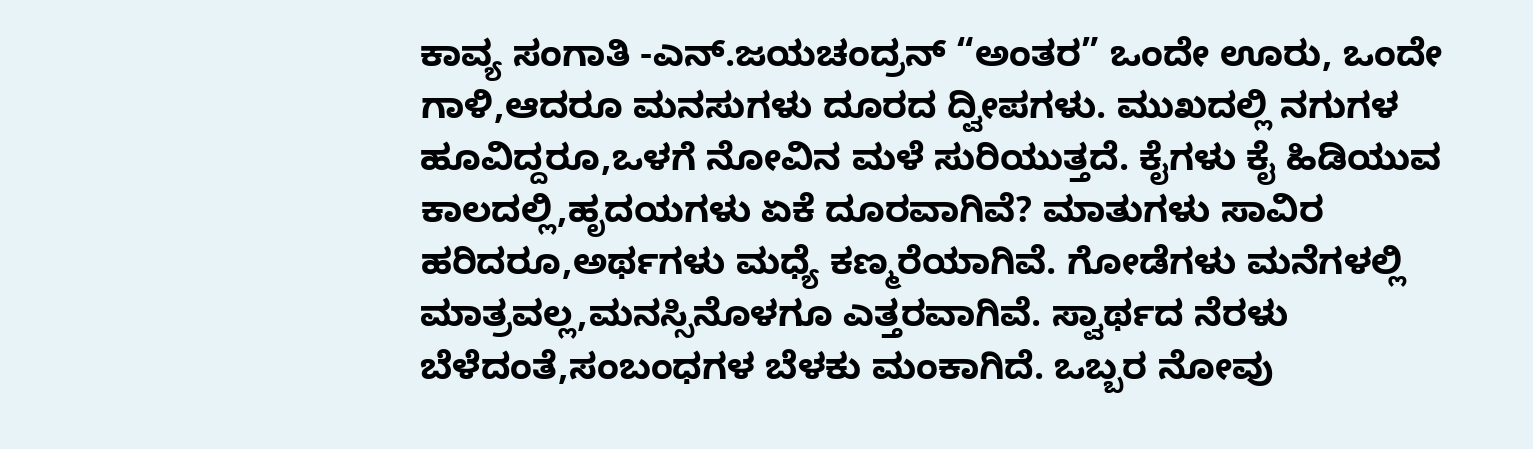ಕಾವ್ಯ ಸಂಗಾತಿ -ಎನ್.ಜಯಚಂದ್ರನ್ “ಅಂತರ” ಒಂದೇ ಊರು, ಒಂದೇ ಗಾಳಿ,ಆದರೂ ಮನಸುಗಳು ದೂರದ ದ್ವೀಪಗಳು. ಮುಖದಲ್ಲಿ ನಗುಗಳ ಹೂವಿದ್ದರೂ,ಒಳಗೆ ನೋವಿನ ಮಳೆ ಸುರಿಯುತ್ತದೆ. ಕೈಗಳು ಕೈ ಹಿಡಿಯುವ ಕಾಲದಲ್ಲಿ,ಹೃದಯಗಳು ಏಕೆ ದೂರವಾಗಿವೆ? ಮಾತುಗಳು ಸಾವಿರ ಹರಿದರೂ,ಅರ್ಥಗಳು ಮಧ್ಯೆ ಕಣ್ಮರೆಯಾಗಿವೆ. ಗೋಡೆಗಳು ಮನೆಗಳಲ್ಲಿ ಮಾತ್ರವಲ್ಲ,ಮನಸ್ಸಿನೊಳಗೂ ಎತ್ತರವಾಗಿವೆ. ಸ್ವಾರ್ಥದ ನೆರಳು ಬೆಳೆದಂತೆ,ಸಂಬಂಧಗಳ ಬೆಳಕು ಮಂಕಾಗಿದೆ. ಒಬ್ಬರ ನೋವು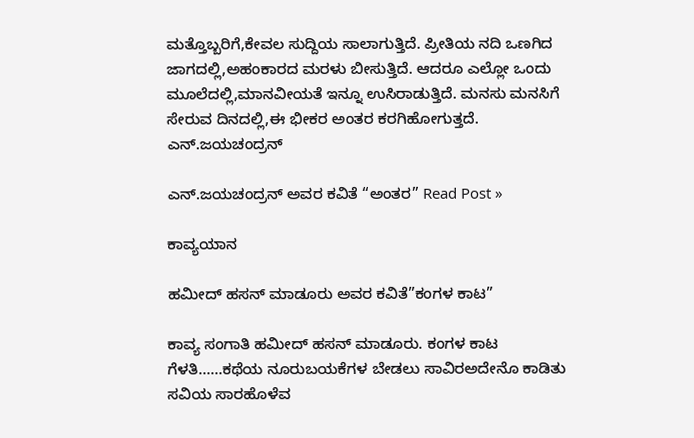ಮತ್ತೊಬ್ಬರಿಗೆ,ಕೇವಲ ಸುದ್ದಿಯ ಸಾಲಾಗುತ್ತಿದೆ. ಪ್ರೀತಿಯ ನದಿ ಒಣಗಿದ ಜಾಗದಲ್ಲಿ,ಅಹಂಕಾರದ ಮರಳು ಬೀಸುತ್ತಿದೆ. ಆದರೂ ಎಲ್ಲೋ ಒಂದು ಮೂಲೆದಲ್ಲಿ,ಮಾನವೀಯತೆ ಇನ್ನೂ ಉಸಿರಾಡುತ್ತಿದೆ. ಮನಸು ಮನಸಿಗೆ ಸೇರುವ ದಿನದಲ್ಲಿ,ಈ ಭೀಕರ ಅಂತರ ಕರಗಿಹೋಗುತ್ತದೆ.  ಎನ್.ಜಯಚಂದ್ರನ್

ಎನ್.ಜಯಚಂದ್ರನ್ ಅವರ ಕವಿತೆ “ಅಂತರ” Read Post »

ಕಾವ್ಯಯಾನ

ಹಮೀದ್ ಹಸನ್ ಮಾಡೂರು ಅವರ ಕವಿತೆ”ಕಂಗಳ ಕಾಟ”

ಕಾವ್ಯ ಸಂಗಾತಿ ಹಮೀದ್ ಹಸನ್ ಮಾಡೂರು. ಕಂಗಳ ಕಾಟ ಗೆಳತಿ……ಕಥೆಯ ನೂರುಬಯಕೆಗಳ ಬೇಡಲು ಸಾವಿರಅದೇನೊ ಕಾಡಿತು ಸವಿಯ ಸಾರಹೊಳೆವ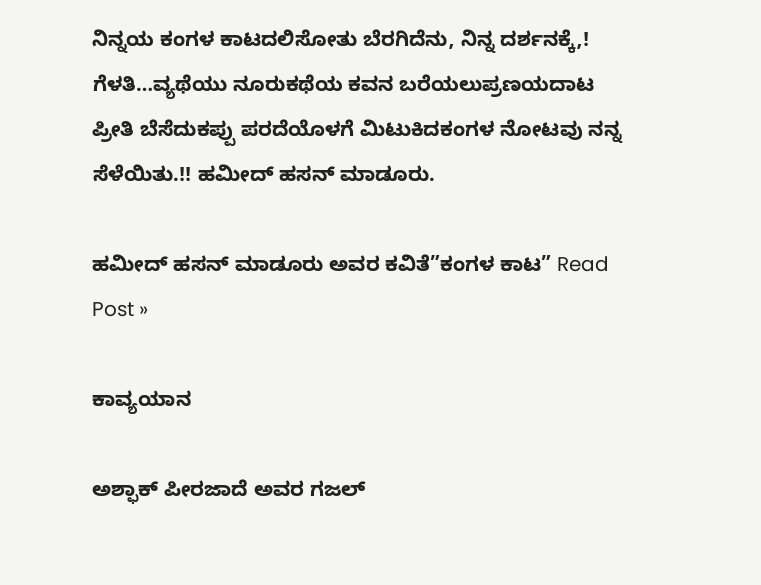ನಿನ್ನಯ ಕಂಗಳ ಕಾಟದಲಿಸೋತು ಬೆರಗಿದೆನು, ನಿನ್ನ ದರ್ಶನಕ್ಕೆ,! ಗೆಳತಿ…ವ್ಯಥೆಯು ನೂರುಕಥೆಯ ಕವನ ಬರೆಯಲುಪ್ರಣಯದಾಟ ಪ್ರೀತಿ ಬೆಸೆದುಕಪ್ಪು ಪರದೆಯೊಳಗೆ ಮಿಟುಕಿದಕಂಗಳ ನೋಟವು ನನ್ನ ಸೆಳೆಯಿತು.!! ಹಮೀದ್ ಹಸನ್ ಮಾಡೂರು.

ಹಮೀದ್ ಹಸನ್ ಮಾಡೂರು ಅವರ ಕವಿತೆ”ಕಂಗಳ ಕಾಟ” Read Post »

ಕಾವ್ಯಯಾನ

ಅಶ್ಫಾಕ್ ಪೀರಜಾದೆ ಅವರ ಗಜಲ್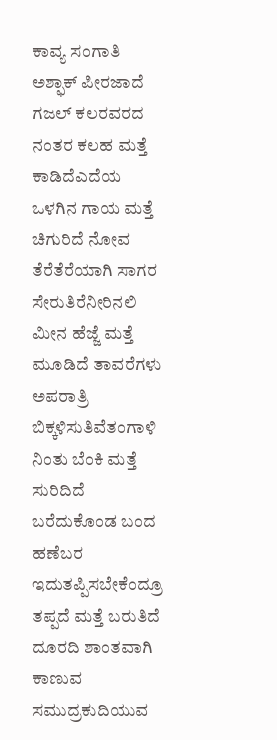ಕಾವ್ಯ ಸಂಗಾತಿ ಅಶ್ಫಾಕ್ ಪೀರಜಾದೆ ಗಜಲ್ ಕಲರವರದ ನಂತರ ಕಲಹ ಮತ್ತೆ ಕಾಡಿದೆಎದೆಯ ಒಳಗಿನ ಗಾಯ ಮತ್ತೆ ಚಿಗುರಿದೆ ನೋವ ತೆರೆತೆರೆಯಾಗಿ ಸಾಗರ ಸೇರುತಿರೆನೀರಿನಲಿ ಮೀನ ಹೆಜ್ಜೆ ಮತ್ತೆ ಮೂಡಿದೆ ತಾವರೆಗಳು ಅಪರಾತ್ರಿ ಬಿಕ್ಕಳಿಸುತಿವೆತಂಗಾಳಿ ನಿಂತು ಬೆಂಕಿ ಮತ್ತೆ ಸುರಿದಿದೆ ಬರೆದುಕೊಂಡ ಬಂದ ಹಣೆಬರ ಇದುತಪ್ಪಿಸಬೇಕೆಂದ್ರೂ ತಪ್ಪದೆ ಮತ್ತೆ ಬರುತಿದೆ ದೂರದಿ ಶಾಂತವಾಗಿ ಕಾಣುವ ಸಮುದ್ರಕುದಿಯುವ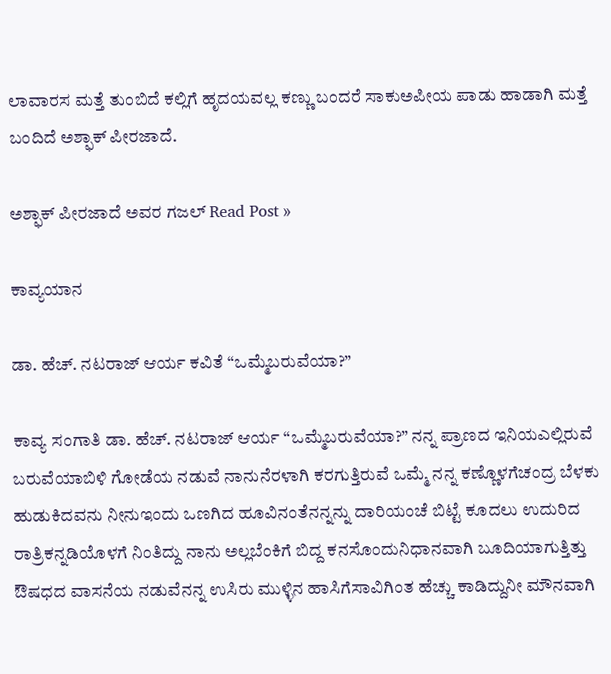ಲಾವಾರಸ ಮತ್ತೆ ತುಂಬಿದೆ ಕಲ್ಲಿಗೆ ಹೃದಯವಲ್ಲ ಕಣ್ಣು ಬಂದರೆ ಸಾಕುಅಪೀಯ ಪಾಡು ಹಾಡಾಗಿ ಮತ್ತೆ ಬಂದಿದೆ ಅಶ್ಫಾಕ್ ಪೀರಜಾದೆ.

ಅಶ್ಫಾಕ್ ಪೀರಜಾದೆ ಅವರ ಗಜಲ್ Read Post »

ಕಾವ್ಯಯಾನ

ಡಾ. ಹೆಚ್. ನಟರಾಜ್ ಆರ್ಯ ಕವಿತೆ “ಒಮ್ಮೆಬರುವೆಯಾ?”

ಕಾವ್ಯ ಸಂಗಾತಿ ಡಾ. ಹೆಚ್. ನಟರಾಜ್ ಆರ್ಯ “ಒಮ್ಮೆಬರುವೆಯಾ?” ನನ್ನ ಪ್ರಾಣದ ಇನಿಯಎಲ್ಲಿರುವೆ  ಬರುವೆಯಾಬಿಳಿ ಗೋಡೆಯ ನಡುವೆ ನಾನುನೆರಳಾಗಿ ಕರಗುತ್ತಿರುವೆ ಒಮ್ಮೆ ನನ್ನ ಕಣ್ಣೊಳಗೆಚಂದ್ರ ಬೆಳಕು ಹುಡುಕಿದವನು ನೀನುಇಂದು ಒಣಗಿದ ಹೂವಿನಂತೆನನ್ನನ್ನು ದಾರಿಯಂಚೆ ಬಿಟ್ಟೆ ಕೂದಲು ಉದುರಿದ ರಾತ್ರಿಕನ್ನಡಿಯೊಳಗೆ ನಿಂತಿದ್ದು ನಾನು ಅಲ್ಲಬೆಂಕಿಗೆ ಬಿದ್ದ ಕನಸೊಂದುನಿಧಾನವಾಗಿ ಬೂದಿಯಾಗುತ್ತಿತ್ತು ಔಷಧದ ವಾಸನೆಯ ನಡುವೆನನ್ನ ಉಸಿರು ಮುಳ್ಳಿನ ಹಾಸಿಗೆಸಾವಿಗಿಂತ ಹೆಚ್ಚು ಕಾಡಿದ್ದುನೀ ಮೌನವಾಗಿ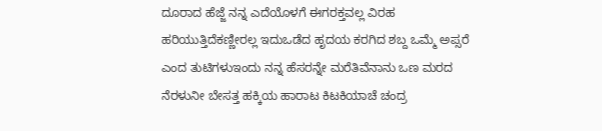ದೂರಾದ ಹೆಜ್ಜೆ ನನ್ನ ಎದೆಯೊಳಗೆ ಈಗರಕ್ತವಲ್ಲ ವಿರಹ ಹರಿಯುತ್ತಿದೆಕಣ್ಣೀರಲ್ಲ ಇದುಒಡೆದ ಹೃದಯ ಕರಗಿದ ಶಬ್ದ ಒಮ್ಮೆ ಅಪ್ಸರೆ ಎಂದ ತುಟಿಗಳುಇಂದು ನನ್ನ ಹೆಸರನ್ನೇ ಮರೆತಿವೆನಾನು ಒಣ ಮರದ ನೆರಳುನೀ ಬೇಸತ್ತ ಹಕ್ಕಿಯ ಹಾರಾಟ ಕಿಟಕಿಯಾಚೆ ಚಂದ್ರ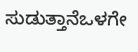ಸುಡುತ್ತಾನೆಒಳಗೇ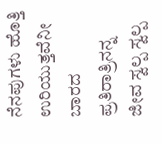ನೆನಪುಗಳು ಹೊತ್ತಿ ಉರಿಯುತ್ತವೆನೀ ಬಾರದ ಪ್ರತಿರಾತ್ರಿನನ್ನ ಜೀವ ಸ್ವಲ್ಪ ಸ್ವಲ್ಪ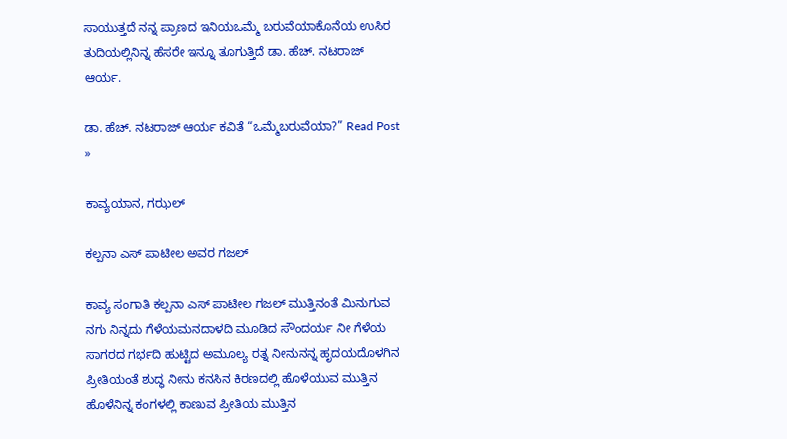ಸಾಯುತ್ತದೆ ನನ್ನ ಪ್ರಾಣದ ಇನಿಯಒಮ್ಮೆ ಬರುವೆಯಾಕೊನೆಯ ಉಸಿರ ತುದಿಯಲ್ಲಿನಿನ್ನ ಹೆಸರೇ ಇನ್ನೂ ತೂಗುತ್ತಿದೆ ಡಾ. ಹೆಚ್. ನಟರಾಜ್ ಆರ್ಯ.

ಡಾ. ಹೆಚ್. ನಟರಾಜ್ ಆರ್ಯ ಕವಿತೆ “ಒಮ್ಮೆಬರುವೆಯಾ?” Read Post »

ಕಾವ್ಯಯಾನ, ಗಝಲ್

ಕಲ್ಪನಾ ಎಸ್ ಪಾಟೀಲ ಅವರ ಗಜಲ್

ಕಾವ್ಯ ಸಂಗಾತಿ ಕಲ್ಪನಾ ಎಸ್ ಪಾಟೀಲ ಗಜಲ್ ಮುತ್ತಿನಂತೆ ಮಿನುಗುವ ನಗು ನಿನ್ನದು ಗೆಳೆಯಮನದಾಳದಿ ಮೂಡಿದ ಸೌಂದರ್ಯ ನೀ ಗೆಳೆಯ ಸಾಗರದ ಗರ್ಭದಿ ಹುಟ್ಟಿದ ಅಮೂಲ್ಯ ರತ್ನ ನೀನುನನ್ನ ಹೃದಯದೊಳಗಿನ ಪ್ರೀತಿಯಂತೆ ಶುದ್ಧ ನೀನು ಕನಸಿನ ಕಿರಣದಲ್ಲಿ ಹೊಳೆಯುವ ಮುತ್ತಿನ ಹೊಳೆನಿನ್ನ ಕಂಗಳಲ್ಲಿ ಕಾಣುವ ಪ್ರೀತಿಯ ಮುತ್ತಿನ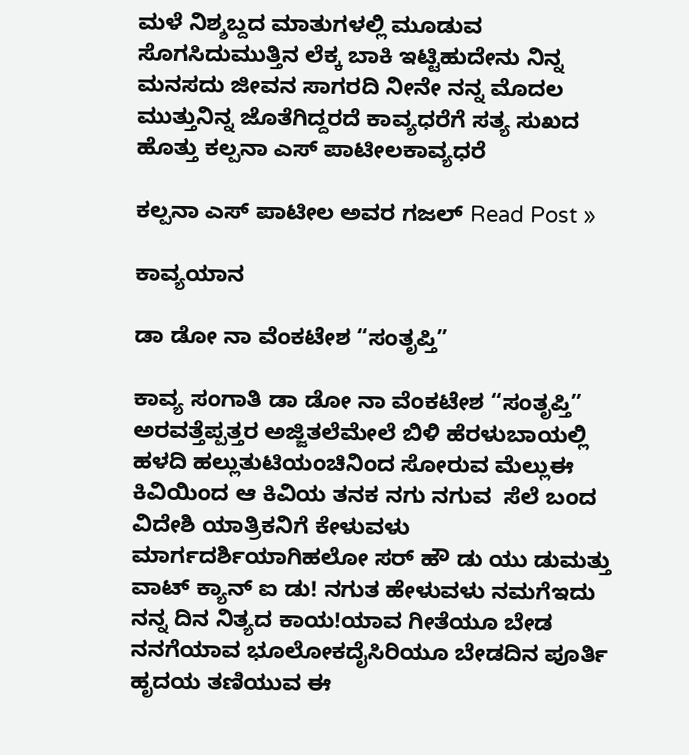ಮಳೆ ನಿಶ್ಶಬ್ದದ ಮಾತುಗಳಲ್ಲಿ ಮೂಡುವ ಸೊಗಸಿದುಮುತ್ತಿನ ಲೆಕ್ಕ ಬಾಕಿ ಇಟ್ಟಿಹುದೇನು ನಿನ್ನ ಮನಸದು ಜೀವನ ಸಾಗರದಿ ನೀನೇ ನನ್ನ ಮೊದಲ ಮುತ್ತುನಿನ್ನ ಜೊತೆಗಿದ್ದರದೆ ಕಾವ್ಯಧರೆಗೆ ಸತ್ಯ ಸುಖದ ಹೊತ್ತು ಕಲ್ಪನಾ ಎಸ್ ಪಾಟೀಲಕಾವ್ಯಧರೆ

ಕಲ್ಪನಾ ಎಸ್ ಪಾಟೀಲ ಅವರ ಗಜಲ್ Read Post »

ಕಾವ್ಯಯಾನ

ಡಾ ಡೋ ನಾ ವೆಂಕಟೇಶ “ಸಂತೃಪ್ತಿ”

ಕಾವ್ಯ ಸಂಗಾತಿ ಡಾ ಡೋ ನಾ ವೆಂಕಟೇಶ “ಸಂತೃಪ್ತಿ” ಅರವತ್ತೆಪ್ಪತ್ತರ ಅಜ್ಜಿತಲೆಮೇಲೆ ಬಿಳಿ ಹೆರಳುಬಾಯಲ್ಲಿ ಹಳದಿ ಹಲ್ಲುತುಟಿಯಂಚಿನಿಂದ ಸೋರುವ ಮೆಲ್ಲುಈ ಕಿವಿಯಿಂದ ಆ ಕಿವಿಯ ತನಕ ನಗು ನಗುವ  ಸೆಲೆ ಬಂದ ವಿದೇಶಿ ಯಾತ್ರಿಕನಿಗೆ ಕೇಳುವಳು ಮಾರ್ಗದರ್ಶಿಯಾಗಿಹಲೋ ಸರ್ ಹೌ ಡು ಯು ಡುಮತ್ತು ವಾಟ್ ಕ್ಯಾನ್ ಐ ಡು! ನಗುತ ಹೇಳುವಳು ನಮಗೆಇದು ನನ್ನ ದಿನ ನಿತ್ಯದ ಕಾಯ!ಯಾವ ಗೀತೆಯೂ ಬೇಡ ನನಗೆಯಾವ ಭೂಲೋಕದೈಸಿರಿಯೂ ಬೇಡದಿನ ಪೂರ್ತಿ ಹೃದಯ ತಣಿಯುವ ಈ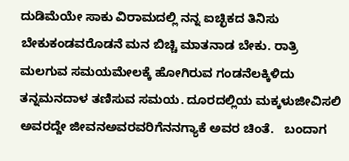ದುಡಿಮೆಯೇ ಸಾಕು ವಿರಾಮದಲ್ಲಿ ನನ್ನ ಐಚ್ಛಿಕದ ತಿನಿಸು ಬೇಕುಕಂಡವರೊಡನೆ ಮನ ಬಿಚ್ಚಿ ಮಾತನಾಡ ಬೇಕು. ರಾತ್ರಿ ಮಲಗುವ ಸಮಯಮೇಲಕ್ಕೆ ಹೋಗಿರುವ ಗಂಡನೆಲಕ್ಕಿಳಿದು ತನ್ನಮನದಾಳ ತಣಿಸುವ ಸಮಯ. ದೂರದಲ್ಲಿಯ ಮಕ್ಕಳುಜೀವಿಸಲಿ ಅವರದ್ದೇ ಜೀವನಅವರವರಿಗೆನನಗ್ಯಾಕೆ ಅವರ ಚಿಂತೆ.   ಬಂದಾಗ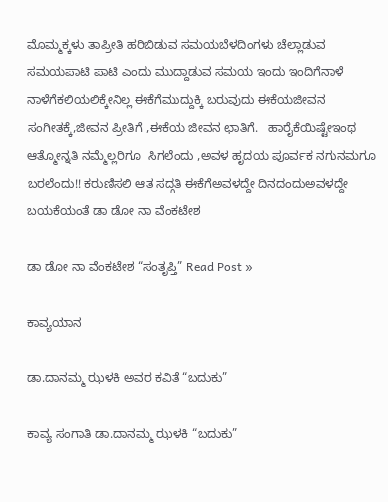ಮೊಮ್ಮಕ್ಕಳು ತಾಪ್ರೀತಿ ಹರಿಬಿಡುವ ಸಮಯಬೆಳದಿಂಗಳು ಚೆಲ್ಲಾಡುವ ಸಮಯಪಾಟಿ ಪಾಟಿ ಎಂದು ಮುದ್ದಾಡುವ ಸಮಯ ಇಂದು ಇಂದಿಗೆನಾಳೆ ನಾಳೆಗೆಕಲಿಯಲಿಕ್ಕೇನಿಲ್ಲ ಈಕೆಗೆಮುದ್ದುಕ್ಕಿ ಬರುವುದು ಈಕೆಯಜೀವನ ಸಂಗೀತಕ್ಕೆ,ಜೀವನ ಪ್ರೀತಿಗೆ ,ಈಕೆಯ ಜೀವನ ಛಾತಿಗೆ.   ಹಾರೈಕೆಯಿಷ್ಟೇಇಂಥ ಆತ್ಮೋನ್ನತಿ ನಮ್ಮೆಲ್ಲರಿಗೂ  ಸಿಗಲೆಂದು ,ಅವಳ ಹೃದಯ ಪೂರ್ವಕ ನಗುನಮಗೂ ಬರಲೆಂದು!! ಕರುಣಿಸಲಿ ಆತ ಸದ್ಗತಿ ಈಕೆಗೆಅವಳದ್ದೇ ದಿನದಂದುಅವಳದ್ದೇ ಬಯಕೆಯಂತೆ ಡಾ ಡೋ ನಾ ವೆಂಕಟೇಶ

ಡಾ ಡೋ ನಾ ವೆಂಕಟೇಶ “ಸಂತೃಪ್ತಿ” Read Post »

ಕಾವ್ಯಯಾನ

ಡಾ.ದಾನಮ್ಮ ಝಳಕಿ ಅವರ ಕವಿತೆ “ಬದುಕು”

ಕಾವ್ಯ ಸಂಗಾತಿ ಡಾ.ದಾನಮ್ಮ ಝಳಕಿ “ಬದುಕು”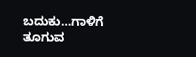ಬದುಕು…ಗಾಳಿಗೆ ತೂಗುವ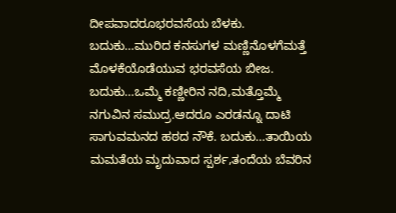ದೀಪವಾದರೂಭರವಸೆಯ ಬೆಳಕು. ಬದುಕು…ಮುರಿದ ಕನಸುಗಳ ಮಣ್ಣಿನೊಳಗೆಮತ್ತೆ ಮೊಳಕೆಯೊಡೆಯುವ ಭರವಸೆಯ ಬೀಜ. ಬದುಕು…ಒಮ್ಮೆ ಕಣ್ಣೀರಿನ ನದಿ,ಮತ್ತೊಮ್ಮೆ ನಗುವಿನ ಸಮುದ್ರ.ಆದರೂ ಎರಡನ್ನೂ ದಾಟಿ ಸಾಗುವಮನದ ಹಠದ ನೌಕೆ. ಬದುಕು…ತಾಯಿಯ ಮಮತೆಯ ಮೃದುವಾದ ಸ್ಪರ್ಶ,ತಂದೆಯ ಬೆವರಿನ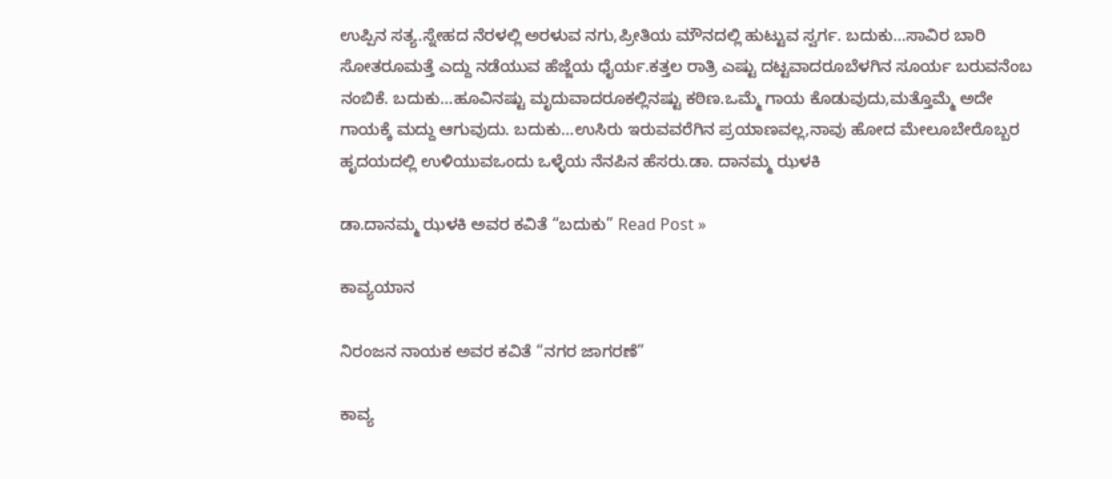ಉಪ್ಪಿನ ಸತ್ಯ.ಸ್ನೇಹದ ನೆರಳಲ್ಲಿ ಅರಳುವ ನಗು,ಪ್ರೀತಿಯ ಮೌನದಲ್ಲಿ ಹುಟ್ಟುವ ಸ್ವರ್ಗ. ಬದುಕು…ಸಾವಿರ ಬಾರಿ ಸೋತರೂಮತ್ತೆ ಎದ್ದು ನಡೆಯುವ ಹೆಜ್ಜೆಯ ಧೈರ್ಯ.ಕತ್ತಲ ರಾತ್ರಿ ಎಷ್ಟು ದಟ್ಟವಾದರೂಬೆಳಗಿನ ಸೂರ್ಯ ಬರುವನೆಂಬ ನಂಬಿಕೆ. ಬದುಕು…ಹೂವಿನಷ್ಟು ಮೃದುವಾದರೂಕಲ್ಲಿನಷ್ಟು ಕಠಿಣ.ಒಮ್ಮೆ ಗಾಯ ಕೊಡುವುದು,ಮತ್ತೊಮ್ಮೆ ಅದೇ ಗಾಯಕ್ಕೆ ಮದ್ದು ಆಗುವುದು. ಬದುಕು…ಉಸಿರು ಇರುವವರೆಗಿನ ಪ್ರಯಾಣವಲ್ಲ,ನಾವು ಹೋದ ಮೇಲೂಬೇರೊಬ್ಬರ ಹೃದಯದಲ್ಲಿ ಉಳಿಯುವಒಂದು ಒಳ್ಳೆಯ ನೆನಪಿನ ಹೆಸರು.ಡಾ. ದಾನಮ್ಮ ಝಳಕಿ

ಡಾ.ದಾನಮ್ಮ ಝಳಕಿ ಅವರ ಕವಿತೆ “ಬದುಕು” Read Post »

ಕಾವ್ಯಯಾನ

ನಿರಂಜನ ನಾಯಕ ಅವರ ಕವಿತೆ “ನಗರ ಜಾಗರಣೆ”

ಕಾವ್ಯ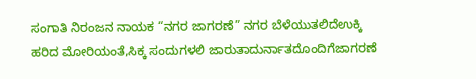ಸಂಗಾತಿ ನಿರಂಜನ ನಾಯಕ “ನಗರ ಜಾಗರಣೆ” ನಗರ ಬೆಳೆಯುತಲಿದೆಉಕ್ಕಿ ಹರಿದ ಮೋರಿಯಂತೆ,ಸಿಕ್ಕ ಸಂದುಗಳಲಿ ಜಾರುತಾದುರ್ನಾತದೊಂದಿಗೆಜಾಗರಣೆ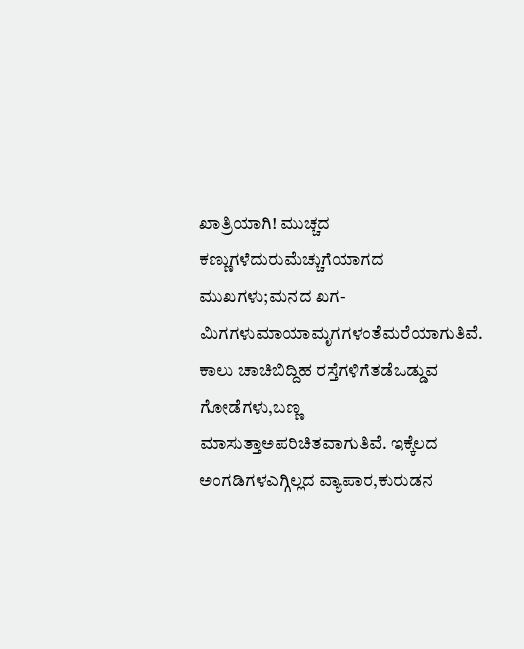ಖಾತ್ರಿಯಾಗಿ! ಮುಚ್ಚದ ಕಣ್ಣುಗಳೆದುರುಮೆಚ್ಚುಗೆಯಾಗದ ಮುಖಗಳು;ಮನದ ಖಗ-ಮಿಗಗಳುಮಾಯಾಮೃಗಗಳಂತೆಮರೆಯಾಗುತಿವೆ. ಕಾಲು ಚಾಚಿಬಿದ್ದಿಹ ರಸ್ತೆಗಳಿಗೆತಡೆಒಡ್ಡುವ ಗೋಡೆಗಳು,ಬಣ್ಣ ಮಾಸುತ್ತಾಅಪರಿಚಿತವಾಗುತಿವೆ. ಇಕ್ಕೆಲದ ಅಂಗಡಿಗಳಎಗ್ಗಿಲ್ಲದ ವ್ಯಾಪಾರ,ಕುರುಡನ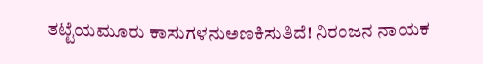ತಟ್ಟೆಯಮೂರು ಕಾಸುಗಳನುಅಣಕಿಸುತಿದೆ! ನಿರಂಜನ ನಾಯಕ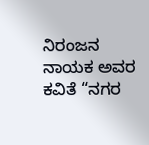ನಿರಂಜನ ನಾಯಕ ಅವರ ಕವಿತೆ “ನಗರ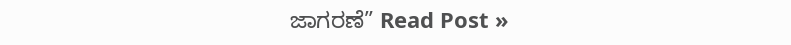ಜಾಗರಣೆ” Read Post »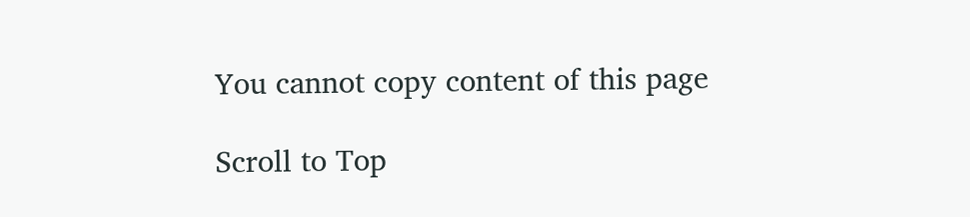You cannot copy content of this page

Scroll to Top